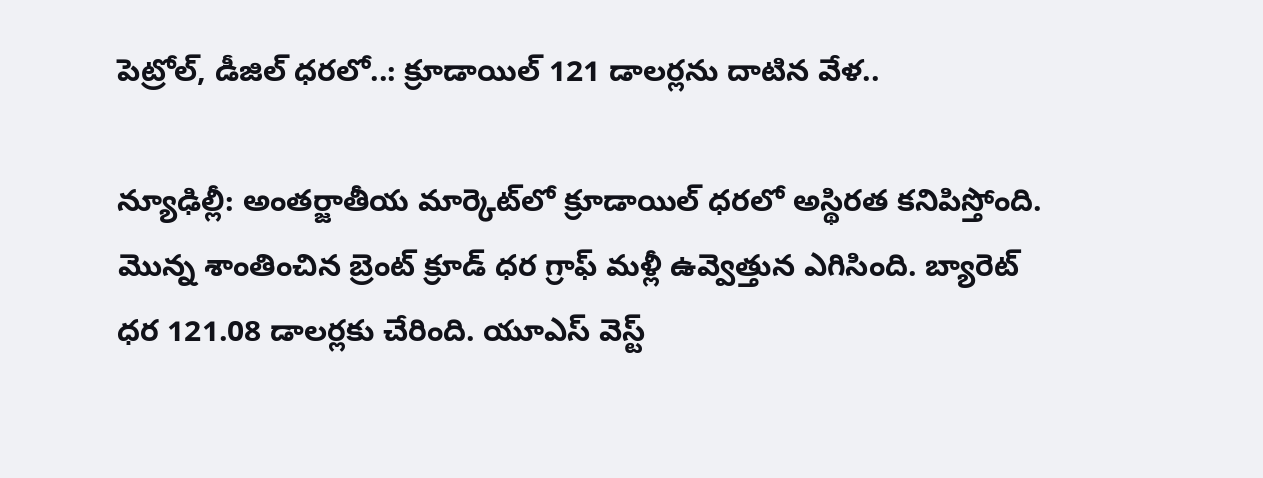పెట్రోల్, డీజిల్ ధరలో..: క్రూడాయిల్ 121 డాలర్లను దాటిన వేళ..

న్యూఢిల్లీ: అంతర్జాతీయ మార్కెట్‌లో క్రూడాయిల్ ధరలో అస్థిరత కనిపిస్తోంది. మొన్న శాంతించిన బ్రెంట్ క్రూడ్ ధర గ్రాఫ్ మళ్లీ ఉవ్వెత్తున ఎగిసింది. బ్యారెట్ ధర 121.08 డాలర్లకు చేరింది. యూఎస్ వెస్ట్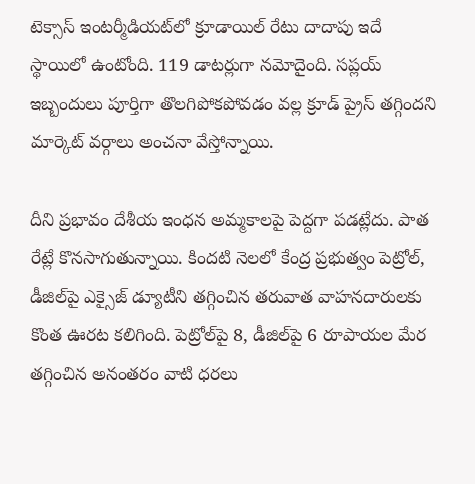టెక్సాస్ ఇంటర్మీడియట్‌లో క్రూడాయిల్ రేటు దాదాపు ఇదే స్థాయిలో ఉంటోంది. 119 డాటర్లుగా నమోదైంది. సప్లయ్ ఇబ్బందులు పూర్తిగా తొలగిపోకపోవడం వల్ల క్రూడ్ ప్రైస్ తగ్గిందని మార్కెట్ వర్గాలు అంచనా వేస్తోన్నాయి.

దీని ప్రభావం దేశీయ ఇంధన అమ్మకాలపై పెద్దగా పడట్లేదు. పాత రేట్లే కొనసాగుతున్నాయి. కిందటి నెలలో కేంద్ర ప్రభుత్వం పెట్రోల్, డీజిల్‌పై ఎక్సైజ్ డ్యూటీని తగ్గించిన తరువాత వాహనదారులకు కొంత ఊరట కలిగింది. పెట్రోల్‌పై 8, డీజిల్‌పై 6 రూపాయల మేర తగ్గించిన అనంతరం వాటి ధరలు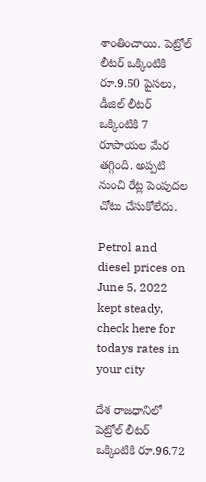శాంతించాయి. పెట్రోల్‌ లీటర్ ఒక్కింటికి రూ.9.50 పైసలు, డీజిల్ లీటర్ ఒక్కింటికి 7 రూపాయల మేర తగ్గింది. అప్పటి నుంచి రేట్ల పెంపుదల చోటు చేసుకోలేదు.

Petrol and diesel prices on June 5, 2022 kept steady, check here for todays rates in your city

దేశ రాజధానిలో పెట్రోల్ లీటర్ ఒక్కింటికి రూ.96.72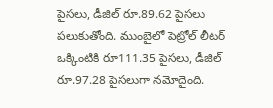పైసలు, డీజిల్ రూ.89.62 పైసలు పలుకుతోంది. ముంబైలో పెట్రోల్ లీటర్ ఒక్కింటికి రూ111.35 పైసలు, డీజిల్ రూ.97.28 పైసలుగా నమోదైంది.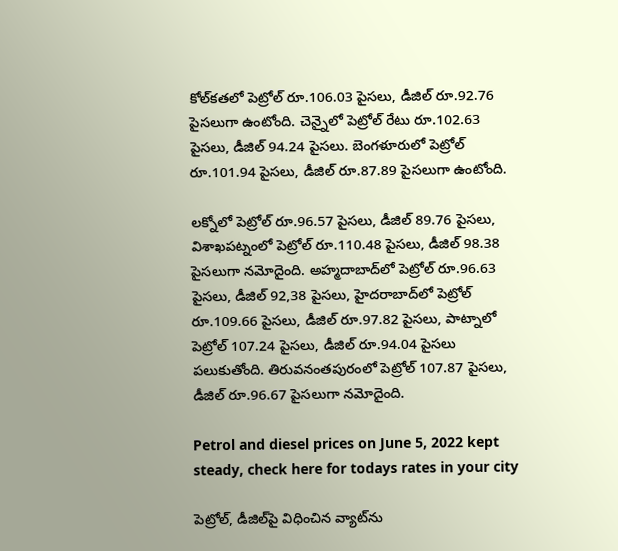కోల్‌కతలో పెట్రోల్ రూ.106.03 పైసలు, డీజిల్ రూ.92.76 పైసలుగా ఉంటోంది. చెన్నైలో పెట్రోల్ రేటు రూ.102.63 పైసలు, డీజిల్ 94.24 పైసలు. బెంగళూరులో పెట్రోల్ రూ.101.94 పైసలు, డీజిల్ రూ.87.89 పైసలుగా ఉంటోంది.

లక్నోలో పెట్రోల్ రూ.96.57 పైసలు, డీజిల్ 89.76 పైసలు, విశాఖపట్నంలో పెట్రోల్ రూ.110.48 పైసలు, డీజిల్ 98.38 పైసలుగా నమోదైంది. అహ్మదాబాద్‌లో పెట్రోల్ రూ.96.63 పైసలు, డీజిల్ 92,38 పైసలు, హైదరాబాద్‌లో పెట్రోల్ రూ.109.66 పైసలు, డీజిల్ రూ.97.82 పైసలు, పాట్నాలో పెట్రోల్ 107.24 పైసలు, డీజిల్ రూ.94.04 పైసలు పలుకుతోంది. తిరువనంతపురంలో పెట్రోల్ 107.87 పైసలు, డీజిల్ రూ.96.67 పైసలుగా నమోదైంది.

Petrol and diesel prices on June 5, 2022 kept steady, check here for todays rates in your city

పెట్రోల్, డీజిల్‌పై విధించిన వ్యాట్‌ను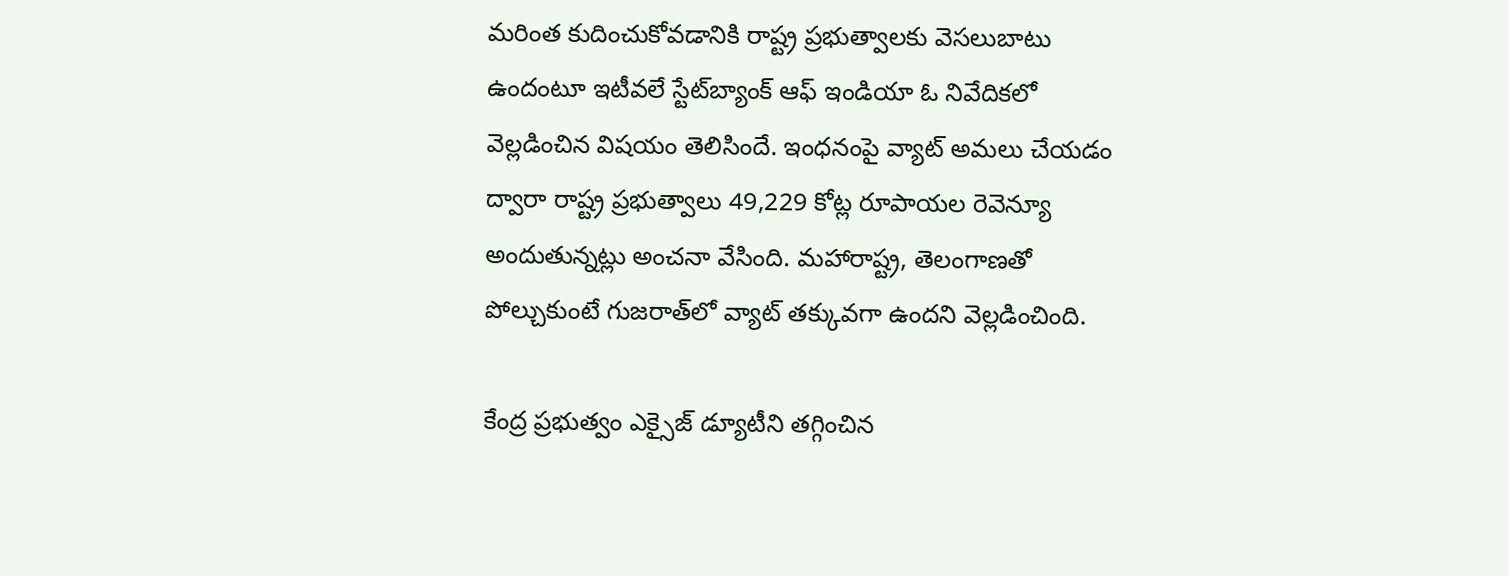మరింత కుదించుకోవడానికి రాష్ట్ర ప్రభుత్వాలకు వెసలుబాటు ఉందంటూ ఇటీవలే స్టేట్‌బ్యాంక్ ఆఫ్ ఇండియా ఓ నివేదికలో వెల్లడించిన విషయం తెలిసిందే. ఇంధనంపై వ్యాట్ అమలు చేయడం ద్వారా రాష్ట్ర ప్రభుత్వాలు 49,229 కోట్ల రూపాయల రెవెన్యూ అందుతున్నట్లు అంచనా వేసింది. మహారాష్ట్ర, తెలంగాణతో పోల్చుకుంటే గుజరాత్‌లో వ్యాట్ తక్కువగా ఉందని వెల్లడించింది.

కేంద్ర ప్రభుత్వం ఎక్సైజ్ డ్యూటీని తగ్గించిన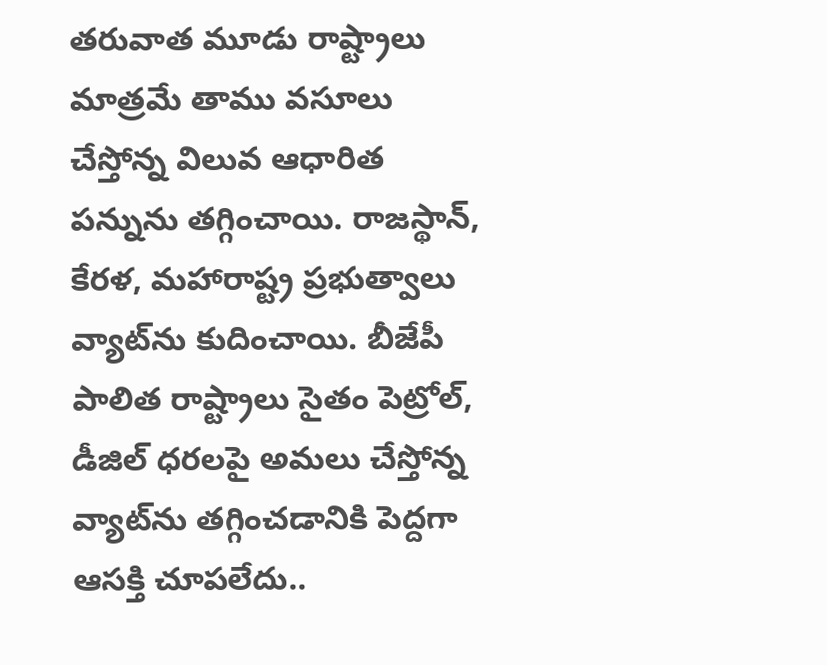తరువాత మూడు రాష్ట్రాలు మాత్రమే తాము వసూలు చేస్తోన్న విలువ ఆధారిత పన్నును తగ్గించాయి. రాజస్థాన్, కేరళ, మహారాష్ట్ర ప్రభుత్వాలు వ్యాట్‌ను కుదించాయి. బీజేపీ పాలిత రాష్ట్రాలు సైతం పెట్రోల్, డీజిల్ ధరలపై అమలు చేస్తోన్న వ్యాట్‌ను తగ్గించడానికి పెద్దగా ఆసక్తి చూపలేదు..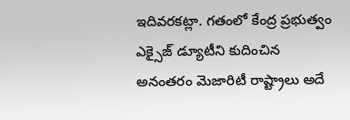ఇదివరకట్లా. గతంలో కేంద్ర ప్రభుత్వం ఎక్సైజ్ డ్యూటీని కుదించిన అనంతరం మెజారిటీ రాష్ట్రాలు అదే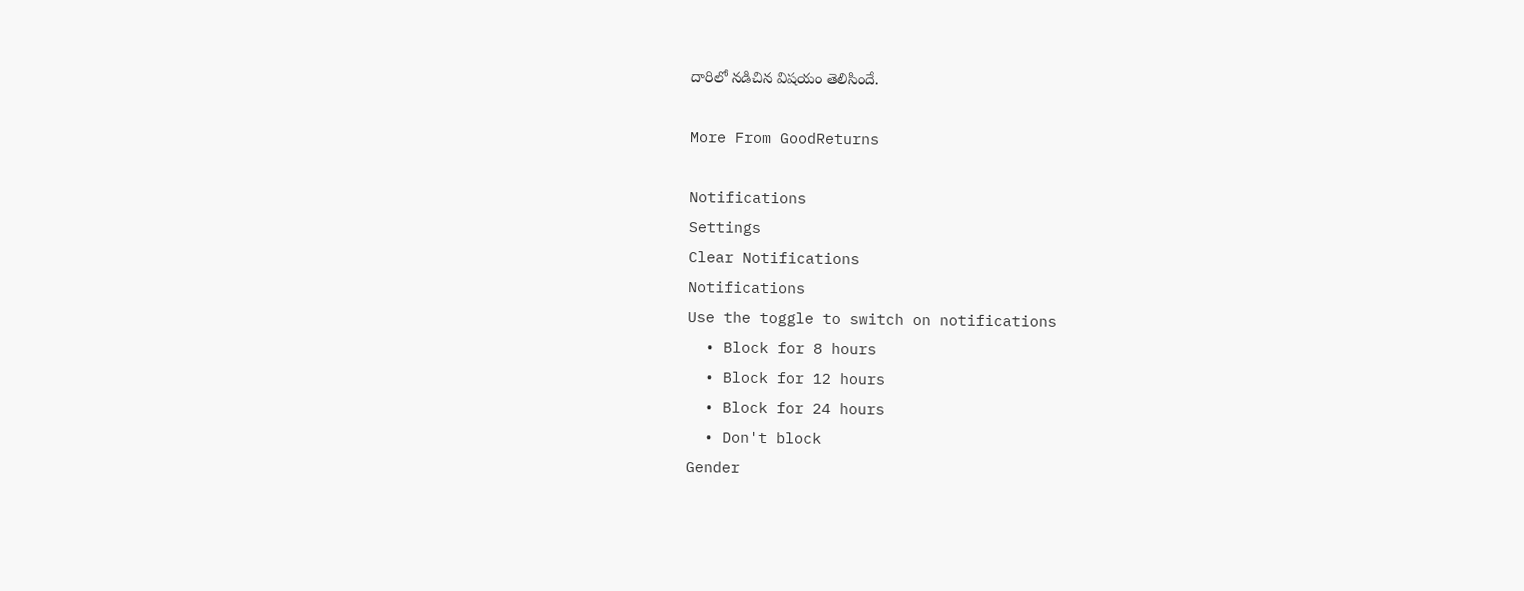దారిలో నడిచిన విషయం తెలిసిందే.

More From GoodReturns

Notifications
Settings
Clear Notifications
Notifications
Use the toggle to switch on notifications
  • Block for 8 hours
  • Block for 12 hours
  • Block for 24 hours
  • Don't block
Gender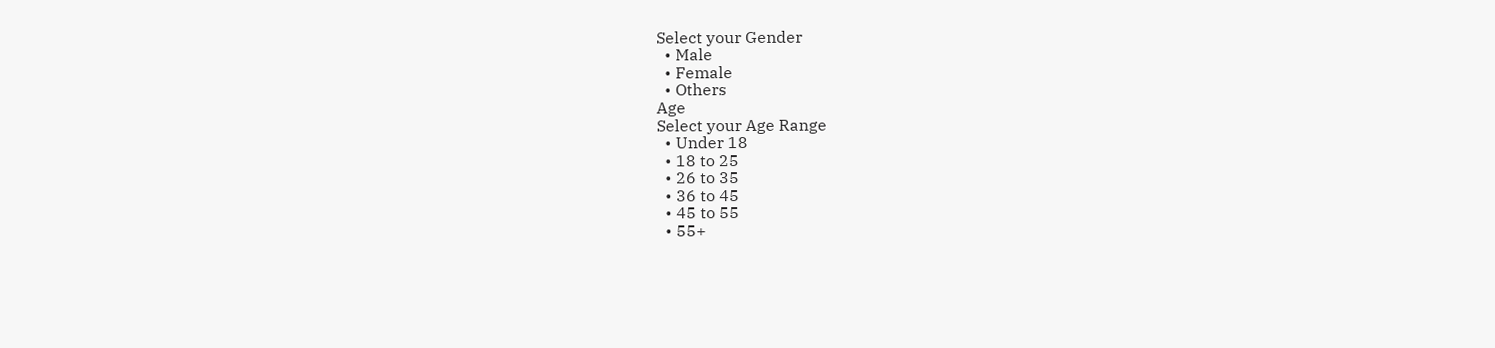Select your Gender
  • Male
  • Female
  • Others
Age
Select your Age Range
  • Under 18
  • 18 to 25
  • 26 to 35
  • 36 to 45
  • 45 to 55
  • 55+